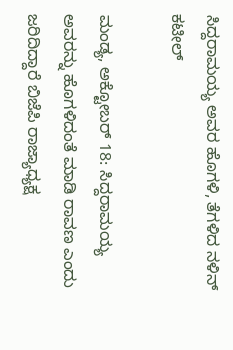ಸಿದ್ದರಾಮಯ್ಯ ಅವರ ಹೊಗಳಿ, ತೆಗಳಿದ ನಳಿನ್ ಕಟೀಲ್

ಮಂಡ್ಯ, ಅಕ್ಟೋಬರ್ 18: ಸಿದ್ದರಾಮಯ್ಯ ಅವರನ್ನು ಹೊಗಳಿದಂತೆ ಮಾಡಿ ರಾವಣ ಎಂದು ಜರಿದಿದ್ದಾರೆ ಬಿಜೆಪಿ ರಾಜ್ಯಾಧ್ಯಕ್ಷ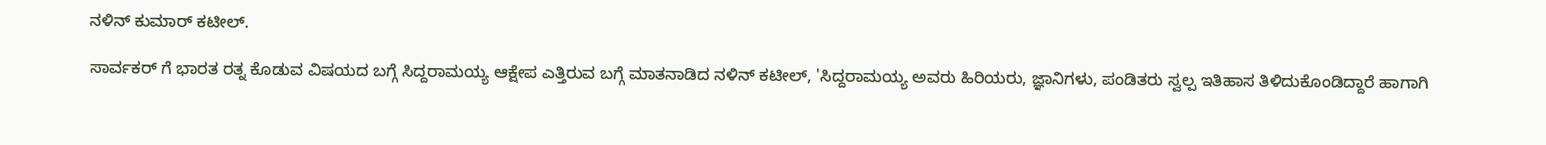ನಳಿನ್ ಕುಮಾರ್ ಕಟೀಲ್.

ಸಾರ್ವಕರ್‌ ಗೆ ಭಾರತ ರತ್ನ ಕೊಡುವ ವಿಷಯದ ಬಗ್ಗೆ ಸಿದ್ದರಾಮಯ್ಯ ಆಕ್ಷೇಪ ಎತ್ತಿರುವ ಬಗ್ಗೆ ಮಾತನಾಡಿದ ನಳಿನ್ ಕಟೀಲ್, 'ಸಿದ್ದರಾಮಯ್ಯ ಅವರು ಹಿರಿಯರು, ಜ್ಞಾನಿಗಳು, ಪಂಡಿತರು ಸ್ವಲ್ಪ ಇತಿಹಾಸ ತಿಳಿದುಕೊಂಡಿದ್ದಾರೆ ಹಾಗಾಗಿ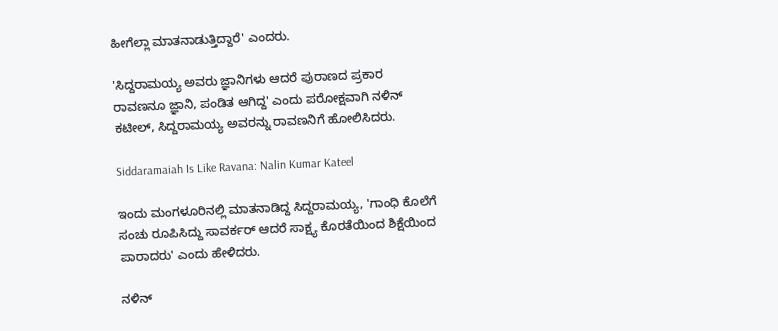ಹೀಗೆಲ್ಲಾ ಮಾತನಾಡುತ್ತಿದ್ದಾರೆ' ಎಂದರು.

'ಸಿದ್ದರಾಮಯ್ಯ ಅವರು ಜ್ಞಾನಿಗಳು ಆದರೆ ಪುರಾಣದ ಪ್ರಕಾರ ರಾವಣನೂ ಜ್ಞಾನಿ, ಪಂಡಿತ ಆಗಿದ್ದ' ಎಂದು ಪರೋಕ್ಷವಾಗಿ ನಳಿನ್ ಕಟೀಲ್, ಸಿದ್ದರಾಮಯ್ಯ ಅವರನ್ನು ರಾವಣನಿಗೆ ಹೋಲಿಸಿದರು.

Siddaramaiah Is Like Ravana: Nalin Kumar Kateel

ಇಂದು ಮಂಗಳೂರಿನಲ್ಲಿ ಮಾತನಾಡಿದ್ದ ಸಿದ್ದರಾಮಯ್ಯ, 'ಗಾಂಧಿ ಕೊಲೆಗೆ ಸಂಚು ರೂಪಿಸಿದ್ದು ಸಾವರ್ಕರ್ ಆದರೆ ಸಾಕ್ಷ್ಯ ಕೊರತೆಯಿಂದ ಶಿಕ್ಷೆಯಿಂದ ಪಾರಾದರು' ಎಂದು ಹೇಳಿದರು.

ನಳಿನ್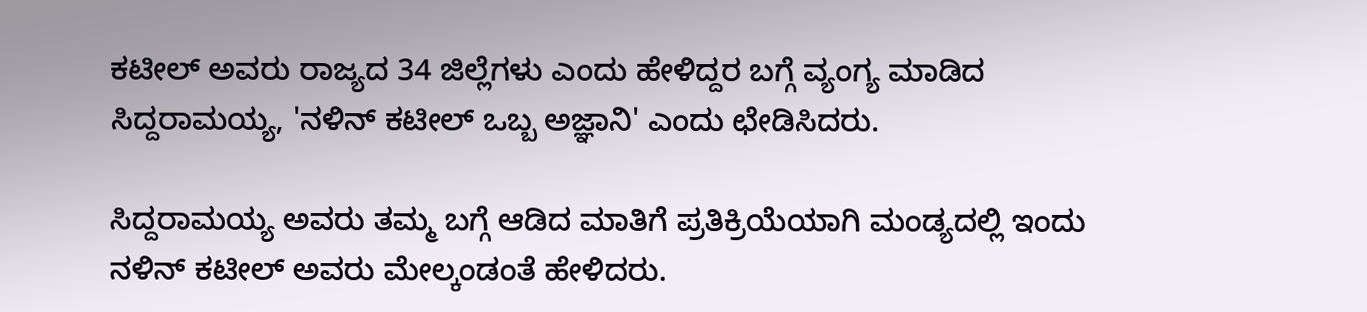ಕಟೀಲ್ ಅವರು ರಾಜ್ಯದ 34 ಜಿಲ್ಲೆಗಳು ಎಂದು ಹೇಳಿದ್ದರ ಬಗ್ಗೆ ವ್ಯಂಗ್ಯ ಮಾಡಿದ ಸಿದ್ದರಾಮಯ್ಯ, 'ನಳಿನ್ ಕಟೀಲ್ ಒಬ್ಬ ಅಜ್ಞಾನಿ' ಎಂದು ಛೇಡಿಸಿದರು.

ಸಿದ್ದರಾಮಯ್ಯ ಅವರು ತಮ್ಮ ಬಗ್ಗೆ ಆಡಿದ ಮಾತಿಗೆ ಪ್ರತಿಕ್ರಿಯೆಯಾಗಿ ಮಂಡ್ಯದಲ್ಲಿ ಇಂದು ನಳಿನ್ ಕಟೀಲ್ ಅವರು ಮೇಲ್ಕಂಡಂತೆ ಹೇಳಿದರು.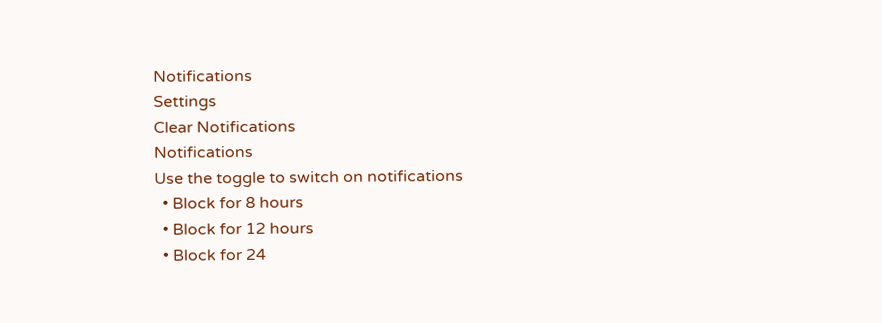Notifications
Settings
Clear Notifications
Notifications
Use the toggle to switch on notifications
  • Block for 8 hours
  • Block for 12 hours
  • Block for 24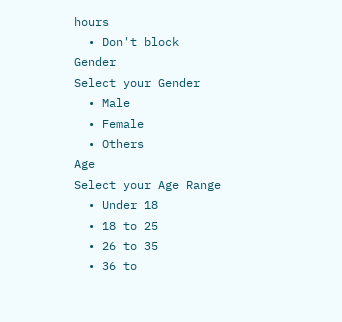hours
  • Don't block
Gender
Select your Gender
  • Male
  • Female
  • Others
Age
Select your Age Range
  • Under 18
  • 18 to 25
  • 26 to 35
  • 36 to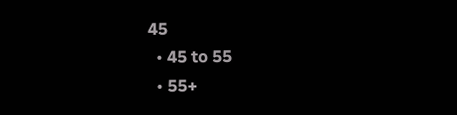45
  • 45 to 55
  • 55+